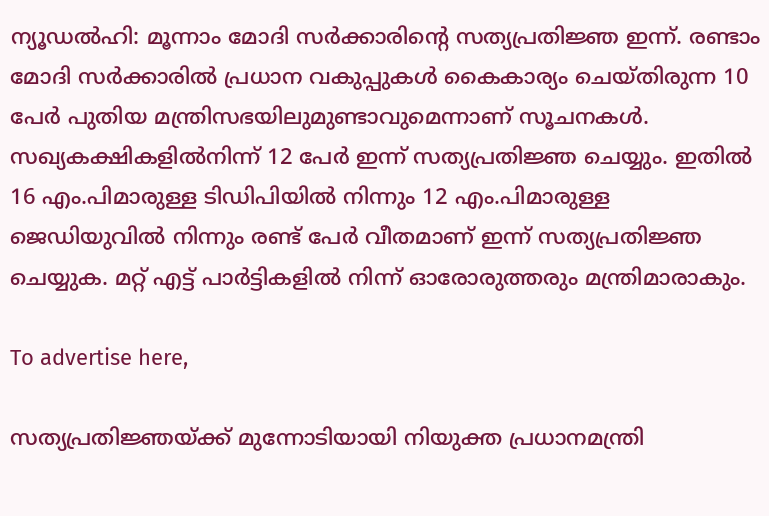ന്യൂഡൽഹി: മൂന്നാം മോദി സര്‍ക്കാരിന്റെ സത്യപ്രതിജ്ഞ ഇന്ന്. രണ്ടാം മോദി സര്‍ക്കാരില്‍ പ്രധാന വകുപ്പുകള്‍ കൈകാര്യം ചെയ്തിരുന്ന 10 പേര്‍ പുതിയ മന്ത്രിസഭയിലുമുണ്ടാവുമെന്നാണ് സൂചനകള്‍. സഖ്യകക്ഷികളില്‍നിന്ന് 12 പേര്‍ ഇന്ന് സത്യപ്രതിജ്ഞ ചെയ്യും. ഇതില്‍ 16 എം.പിമാരുള്ള ടിഡിപിയില്‍ നിന്നും 12 എം.പിമാരുള്ള ജെഡിയുവില്‍ നിന്നും രണ്ട് പേര്‍ വീതമാണ്‌ ഇന്ന് സത്യപ്രതിജ്ഞ ചെയ്യുക. മറ്റ് എട്ട് പാര്‍ട്ടികളില്‍ നിന്ന് ഓരോരുത്തരും മന്ത്രിമാരാകും.

To advertise here,

സത്യപ്രതിജ്ഞയ്ക്ക് മുന്നോടിയായി നിയുക്ത പ്രധാനമന്ത്രി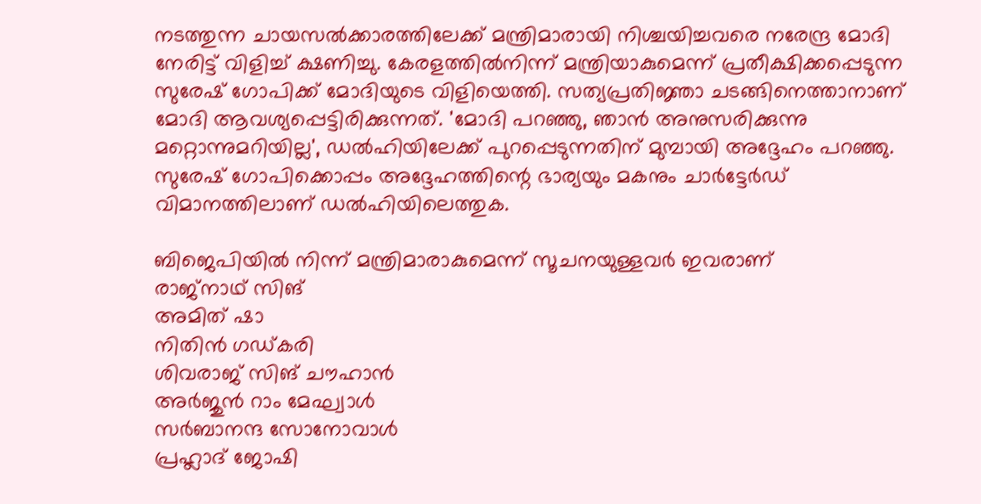നടത്തുന്ന ചായസല്‍ക്കാരത്തിലേക്ക് മന്ത്രിമാരായി നിശ്ചയിച്ചവരെ നരേന്ദ്ര മോദി നേരിട്ട് വിളിച്ച് ക്ഷണിച്ചു. കേരളത്തില്‍നിന്ന് മന്ത്രിയാകുമെന്ന് പ്രതീക്ഷിക്കപ്പെടുന്ന സുരേഷ് ഗോപിക്ക് മോദിയുടെ വിളിയെത്തി. സത്യപ്രതിജ്ഞാ ചടങ്ങിനെത്താനാണ് മോദി ആവശ്യപ്പെട്ടിരിക്കുന്നത്. 'മോദി പറഞ്ഞു, ഞാന്‍ അനുസരിക്കുന്നു മറ്റൊന്നുമറിയില്ല', ഡല്‍ഹിയിലേക്ക് പുറപ്പെടുന്നതിന് മുമ്പായി അദ്ദേഹം പറഞ്ഞു. സുരേഷ് ഗോപിക്കൊപ്പം അദ്ദേഹത്തിന്റെ ഭാര്യയും മകനും ചാര്‍ട്ടേര്‍ഡ് വിമാനത്തിലാണ് ഡല്‍ഹിയിലെത്തുക.

ബിജെപിയില്‍ നിന്ന് മന്ത്രിമാരാകുമെന്ന് സൂചനയുള്ളവര്‍ ഇവരാണ്
രാജ്നാഥ് സിങ്
അമിത് ഷാ
നിതിന്‍ ഗഡ്കരി
ശിവരാജ് സിങ് ചൗഹാന്‍
അര്‍ജുന്‍ റാം മേഘ്വാള്‍
സര്‍ബാനന്ദ സോനോവാള്‍
പ്രഹ്ലാദ് ജോഷി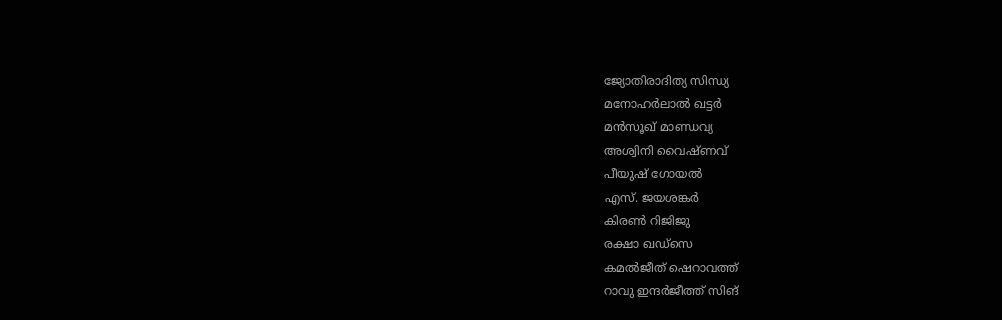ജ്യോതിരാദിത്യ സിന്ധ്യ
മനോഹര്‍ലാല്‍ ഖട്ടര്‍
മന്‍സൂഖ് മാണ്ഡവ്യ
അശ്വിനി വൈഷ്ണവ്
പീയുഷ് ഗോയല്‍
എസ്. ജയശങ്കര്‍
കിരണ്‍ റിജിജു
രക്ഷാ ഖഡ്സെ
കമല്‍ജീത് ഷെറാവത്ത്
റാവു ഇന്ദര്‍ജീത്ത് സിങ്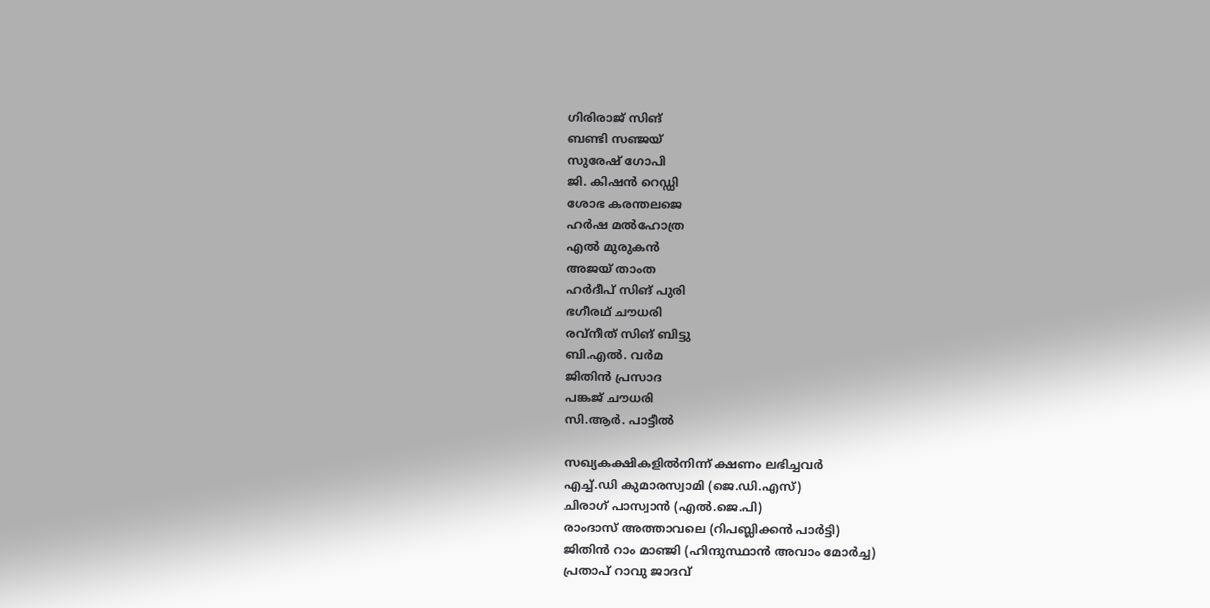ഗിരിരാജ് സിങ്
ബണ്ടി സഞ്ജയ്
സുരേഷ് ഗോപി
ജി. കിഷന്‍ റെഡ്ഡി
ശോഭ കരന്തലജെ
ഹര്‍ഷ മല്‍ഹോത്ര
എല്‍ മുരുകന്‍
അജയ് താംത
ഹര്‍ദീപ് സിങ് പുരി
ഭഗീരഥ് ചൗധരി
രവ്‌നീത് സിങ് ബിട്ടു
ബി.എല്‍. വര്‍മ
ജിതിന്‍ പ്രസാദ
പങ്കജ് ചൗധരി
സി.ആര്‍. പാട്ടീല്‍

സഖ്യകക്ഷികളില്‍നിന്ന് ക്ഷണം ലഭിച്ചവര്‍
എച്ച്.ഡി കുമാരസ്വാമി (ജെ.ഡി.എസ്)
ചിരാഗ് പാസ്വാന്‍ (എല്‍.ജെ.പി)
രാംദാസ് അത്താവലെ (റിപബ്ലിക്കന്‍ പാര്‍ട്ടി)
ജിതിന്‍ റാം മാഞ്ജി (ഹിന്ദുസ്ഥാന്‍ അവാം മോര്‍ച്ച)
പ്രതാപ് റാവു ജാദവ്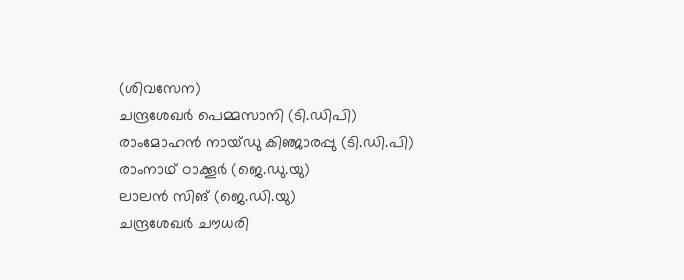(ശിവസേന)
ചന്ദ്രശേഖര്‍ പെമ്മസാനി (ടി.ഡിപി)
രാംമോഹന്‍ നായ്ഡു കിഞ്ജാരപ്പു (ടി.ഡി.പി)
രാംനാഥ് ഠാക്കൂര്‍ (ജെ.ഡു.യു)
ലാലന്‍ സിങ് (ജെ.ഡി.യു)
ചന്ദ്രശേഖര്‍ ചൗധരി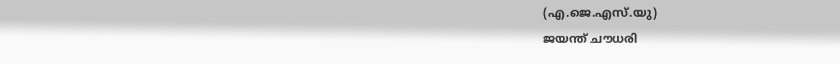(എ.ജെ.എസ്.യു)
ജയന്ത് ചൗധരി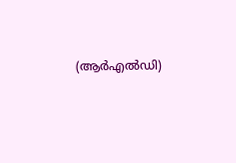(ആർഎല്‍ഡി)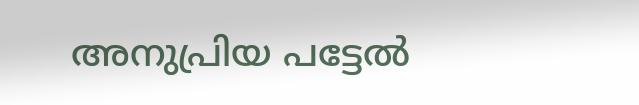അനുപ്രിയ പട്ടേല്‍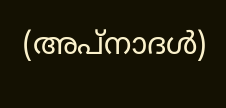(അപ്നാദള്‍)